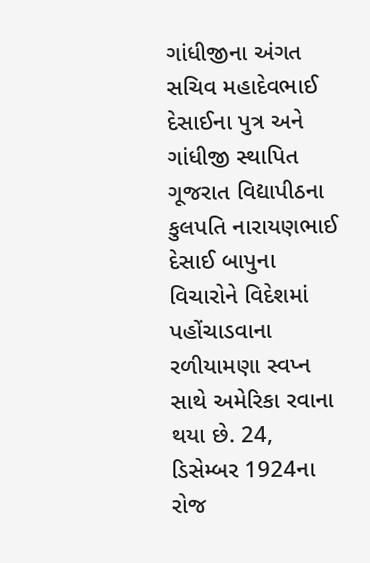ગાંધીજીના અંગત સચિવ મહાદેવભાઈ દેસાઈના પુત્ર અને ગાંધીજી સ્થાપિત ગૂજરાત વિદ્યાપીઠના કુલપતિ નારાયણભાઈ દેસાઈ બાપુના વિચારોને વિદેશમાં પહોંચાડવાના રળીયામણા સ્વપ્ન સાથે અમેરિકા રવાના થયા છે. 24, ડિસેમ્બર 1924ના રોજ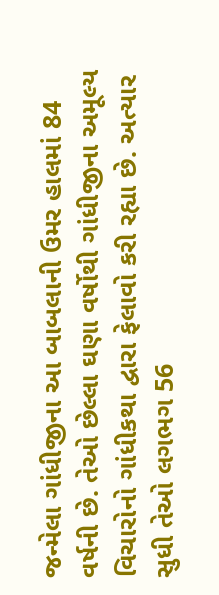જન્મેલા ગાંધીજીના આ બાબલાની ઉમર હાલમાં 84 વર્ષની છે. તેઓ છેલ્લા ઘણા વર્ષોથી ગાંધીજીના અમૂલ્ય વિચારોનો ગાંધીકથા દ્વારા ફેલાવો કરી રહ્યા છે. અત્યાર સુધી તેઓ લગભગ 56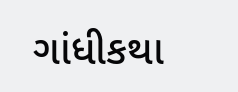ગાંધીકથા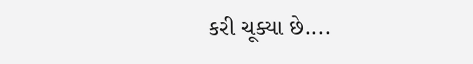કરી ચૂક્યા છે....